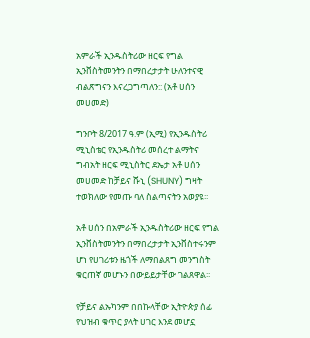አምራች ኢንዱስትሪው ዘርፍ የግል ኢንቨስትመንትን በማበረታታት ሁለንተናዊ ብልጽግናን እናረጋግጣለን:: (አቶ ሀሰን መሀመድ)

ግንቦት 8/2017 ዓ.ም (ኢሚ) የኢንዱስትሪ ሚኒስቴር የኢንዱስትሪ መሰረተ ልማትና ግብአት ዘርፍ ሚኒስትር ደኤታ አቶ ሀሰን መሀመድ ከቻይና ሹኒ (SHUNY) ግዛት ተወክለው የመጡ ባለ ስልጣናትን አወያዩ፡፡

አቶ ሀሰን በአምራች ኢንዱስትሪው ዘርፍ የግል ኢንቨስትመንትን በማበረታታት ኢንቨስተሩንም ሆነ የሀገሪቱን ዜጎች ለማበልጸግ መንግስት ቁርጠኛ መሆኑን በውይይታቸው ገልጸዋል፡፡

የቻይና ልኡካንም በበኩላቸው ኢትዮጵያ ሰፊ የህዝብ ቁጥር ያላት ሀገር እንደ መሆኗ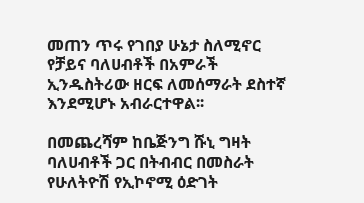መጠን ጥሩ የገበያ ሁኔታ ስለሚኖር የቻይና ባለሀብቶች በአምራች ኢንዱስትሪው ዘርፍ ለመሰማራት ደስተኛ እንደሚሆኑ አብራርተዋል፡፡

በመጨረሻም ከቤጅንግ ሹኒ ግዛት ባለሀብቶች ጋር በትብብር በመስራት የሁለትዮሽ የኢኮኖሚ ዕድገት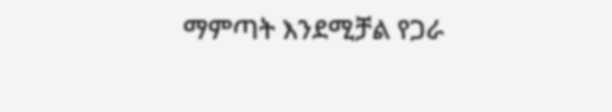ማምጣት እንደሚቻል የጋራ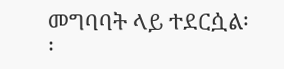መግባባት ላይ ተደርሷል፡፡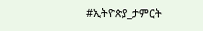#ኢትዮጵያ_ታምርት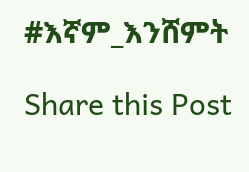#እኛም_እንሸምት

Share this Post